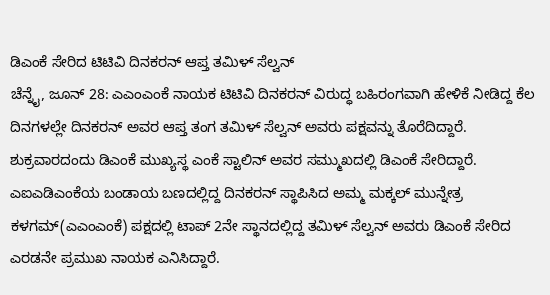ಡಿಎಂಕೆ ಸೇರಿದ ಟಿಟಿವಿ ದಿನಕರನ್ ಆಪ್ತ ತಮಿಳ್ ಸೆಲ್ವನ್
ಚೆನ್ನೈ, ಜೂನ್ 28: ಎಎಂಎಂಕೆ ನಾಯಕ ಟಿಟಿವಿ ದಿನಕರನ್ ವಿರುದ್ಧ ಬಹಿರಂಗವಾಗಿ ಹೇಳಿಕೆ ನೀಡಿದ್ದ ಕೆಲ ದಿನಗಳಲ್ಲೇ ದಿನಕರನ್ ಅವರ ಆಪ್ತ ತಂಗ ತಮಿಳ್ ಸೆಲ್ವನ್ ಅವರು ಪಕ್ಷವನ್ನು ತೊರೆದಿದ್ದಾರೆ. ಶುಕ್ರವಾರದಂದು ಡಿಎಂಕೆ ಮುಖ್ಯಸ್ಥ ಎಂಕೆ ಸ್ಟಾಲಿನ್ ಅವರ ಸಮ್ಮುಖದಲ್ಲಿ ಡಿಎಂಕೆ ಸೇರಿದ್ದಾರೆ.
ಎಐಎಡಿಎಂಕೆಯ ಬಂಡಾಯ ಬಣದಲ್ಲಿದ್ದ ದಿನಕರನ್ ಸ್ಥಾಪಿಸಿದ ಅಮ್ಮ ಮಕ್ಕಲ್ ಮುನ್ನೇತ್ರ ಕಳಗಮ್(ಎಎಂಎಂಕೆ) ಪಕ್ಷದಲ್ಲಿ ಟಾಪ್ 2ನೇ ಸ್ಥಾನದಲ್ಲಿದ್ದ ತಮಿಳ್ ಸೆಲ್ವನ್ ಅವರು ಡಿಎಂಕೆ ಸೇರಿದ ಎರಡನೇ ಪ್ರಮುಖ ನಾಯಕ ಎನಿಸಿದ್ದಾರೆ.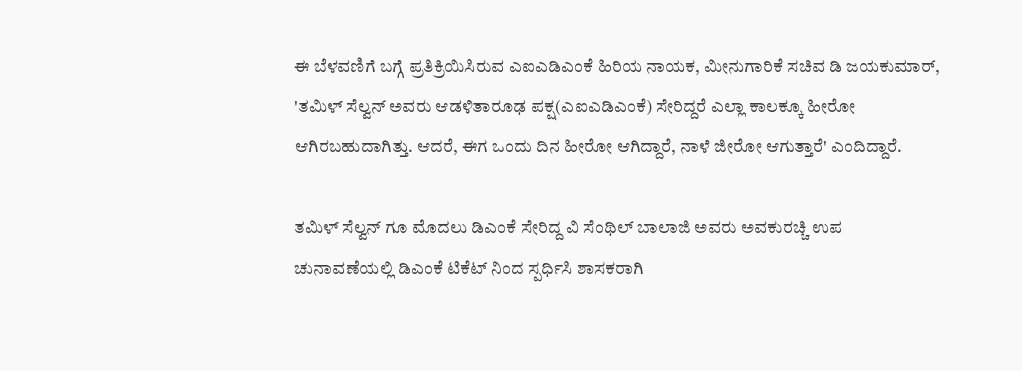ಈ ಬೆಳವಣಿಗೆ ಬಗ್ಗೆ ಪ್ರತಿಕ್ರಿಯಿಸಿರುವ ಎಐಎಡಿಎಂಕೆ ಹಿರಿಯ ನಾಯಕ, ಮೀನುಗಾರಿಕೆ ಸಚಿವ ಡಿ ಜಯಕುಮಾರ್, 'ತಮಿಳ್ ಸೆಲ್ವನ್ ಅವರು ಆಡಳಿತಾರೂಢ ಪಕ್ಷ(ಎಐಎಡಿಎಂಕೆ) ಸೇರಿದ್ದರೆ ಎಲ್ಲಾ ಕಾಲಕ್ಕೂ ಹೀರೋ ಆಗಿರಬಹುದಾಗಿತ್ತು. ಆದರೆ, ಈಗ ಒಂದು ದಿನ ಹೀರೋ ಆಗಿದ್ದಾರೆ, ನಾಳೆ ಜೀರೋ ಆಗುತ್ತಾರೆ' ಎಂದಿದ್ದಾರೆ.

ತಮಿಳ್ ಸೆಲ್ವನ್ ಗೂ ಮೊದಲು ಡಿಎಂಕೆ ಸೇರಿದ್ದ ವಿ ಸೆಂಥಿಲ್ ಬಾಲಾಜಿ ಅವರು ಅವಕುರಚ್ಚಿ ಉಪ ಚುನಾವಣೆಯಲ್ಲಿ ಡಿಎಂಕೆ ಟಿಕೆಟ್ ನಿಂದ ಸ್ಪರ್ಧಿಸಿ ಶಾಸಕರಾಗಿ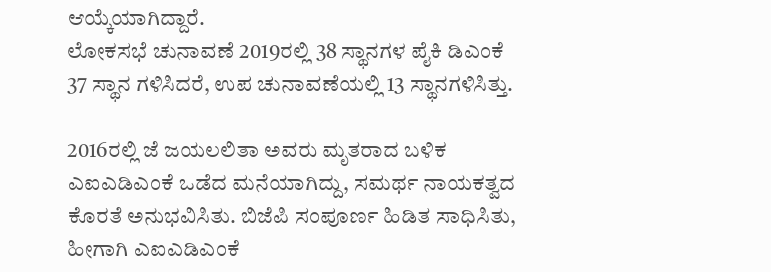ಆಯ್ಕೆಯಾಗಿದ್ದಾರೆ.
ಲೋಕಸಭೆ ಚುನಾವಣೆ 2019ರಲ್ಲಿ 38 ಸ್ಥಾನಗಳ ಪೈಕಿ ಡಿಎಂಕೆ 37 ಸ್ಥಾನ ಗಳಿಸಿದರೆ, ಉಪ ಚುನಾವಣೆಯಲ್ಲಿ 13 ಸ್ಥಾನಗಳಿಸಿತ್ತು.

2016ರಲ್ಲಿ ಜೆ ಜಯಲಲಿತಾ ಅವರು ಮೃತರಾದ ಬಳಿಕ ಎಐಎಡಿಎಂಕೆ ಒಡೆದ ಮನೆಯಾಗಿದ್ದು, ಸಮರ್ಥ ನಾಯಕತ್ವದ ಕೊರತೆ ಅನುಭವಿಸಿತು. ಬಿಜೆಪಿ ಸಂಪೂರ್ಣ ಹಿಡಿತ ಸಾಧಿಸಿತು, ಹೀಗಾಗಿ ಎಐಎಡಿಎಂಕೆ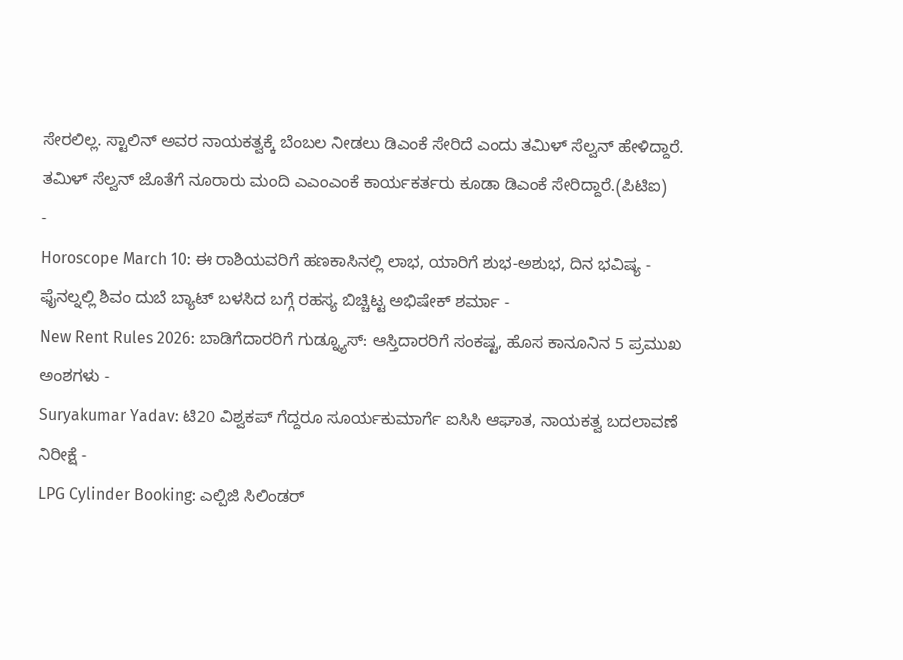ಸೇರಲಿಲ್ಲ. ಸ್ಟಾಲಿನ್ ಅವರ ನಾಯಕತ್ವಕ್ಕೆ ಬೆಂಬಲ ನೀಡಲು ಡಿಎಂಕೆ ಸೇರಿದೆ ಎಂದು ತಮಿಳ್ ಸೆಲ್ವನ್ ಹೇಳಿದ್ದಾರೆ. ತಮಿಳ್ ಸೆಲ್ವನ್ ಜೊತೆಗೆ ನೂರಾರು ಮಂದಿ ಎಎಂಎಂಕೆ ಕಾರ್ಯಕರ್ತರು ಕೂಡಾ ಡಿಎಂಕೆ ಸೇರಿದ್ದಾರೆ.(ಪಿಟಿಐ)
-
Horoscope March 10: ಈ ರಾಶಿಯವರಿಗೆ ಹಣಕಾಸಿನಲ್ಲಿ ಲಾಭ, ಯಾರಿಗೆ ಶುಭ-ಅಶುಭ, ದಿನ ಭವಿಷ್ಯ -
ಫೈನಲ್ನಲ್ಲಿ ಶಿವಂ ದುಬೆ ಬ್ಯಾಟ್ ಬಳಸಿದ ಬಗ್ಗೆ ರಹಸ್ಯ ಬಿಚ್ಚಿಟ್ಟ ಅಭಿಷೇಕ್ ಶರ್ಮಾ -
New Rent Rules 2026: ಬಾಡಿಗೆದಾರರಿಗೆ ಗುಡ್ನ್ಯೂಸ್: ಆಸ್ತಿದಾರರಿಗೆ ಸಂಕಷ್ಟ, ಹೊಸ ಕಾನೂನಿನ 5 ಪ್ರಮುಖ ಅಂಶಗಳು -
Suryakumar Yadav: ಟಿ20 ವಿಶ್ವಕಪ್ ಗೆದ್ದರೂ ಸೂರ್ಯಕುಮಾರ್ಗೆ ಐಸಿಸಿ ಆಘಾತ, ನಾಯಕತ್ವ ಬದಲಾವಣೆ ನಿರೀಕ್ಷೆ -
LPG Cylinder Booking: ಎಲ್ಪಿಜಿ ಸಿಲಿಂಡರ್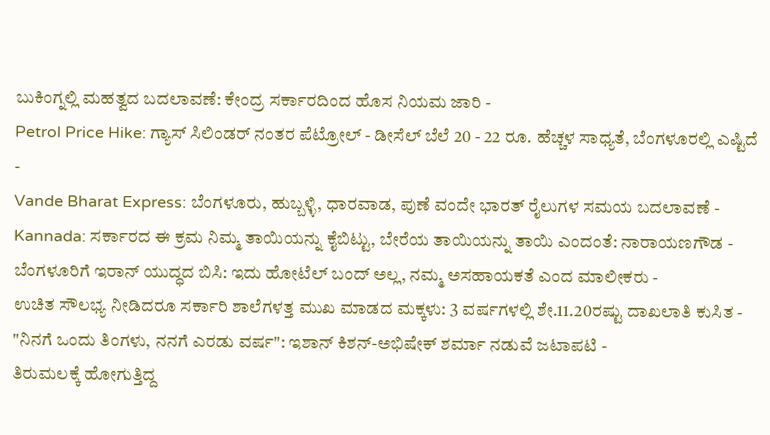ಬುಕಿಂಗ್ನಲ್ಲಿ ಮಹತ್ವದ ಬದಲಾವಣೆ: ಕೇಂದ್ರ ಸರ್ಕಾರದಿಂದ ಹೊಸ ನಿಯಮ ಜಾರಿ -
Petrol Price Hike: ಗ್ಯಾಸ್ ಸಿಲಿಂಡರ್ ನಂತರ ಪೆಟ್ರೋಲ್ - ಡೀಸೆಲ್ ಬೆಲೆ 20 - 22 ರೂ. ಹೆಚ್ಚಳ ಸಾಧ್ಯತೆ, ಬೆಂಗಳೂರಲ್ಲಿ ಎಷ್ಟಿದೆ -
Vande Bharat Express: ಬೆಂಗಳೂರು, ಹುಬ್ಬಳ್ಳಿ, ಧಾರವಾಡ, ಪುಣೆ ವಂದೇ ಭಾರತ್ ರೈಲುಗಳ ಸಮಯ ಬದಲಾವಣೆ -
Kannada: ಸರ್ಕಾರದ ಈ ಕ್ರಮ ನಿಮ್ಮ ತಾಯಿಯನ್ನು ಕೈಬಿಟ್ಟು, ಬೇರೆಯ ತಾಯಿಯನ್ನು ತಾಯಿ ಎಂದಂತೆ: ನಾರಾಯಣಗೌಡ -
ಬೆಂಗಳೂರಿಗೆ ಇರಾನ್ ಯುದ್ಧದ ಬಿಸಿ: ಇದು ಹೋಟೆಲ್ ಬಂದ್ ಅಲ್ಲ, ನಮ್ಮ ಅಸಹಾಯಕತೆ ಎಂದ ಮಾಲೀಕರು -
ಉಚಿತ ಸೌಲಭ್ಯ ನೀಡಿದರೂ ಸರ್ಕಾರಿ ಶಾಲೆಗಳತ್ತ ಮುಖ ಮಾಡದ ಮಕ್ಕಳು: 3 ವರ್ಷಗಳಲ್ಲಿ ಶೇ.11.20ರಷ್ಟು ದಾಖಲಾತಿ ಕುಸಿತ -
"ನಿನಗೆ ಒಂದು ತಿಂಗಳು, ನನಗೆ ಎರಡು ವರ್ಷ": ಇಶಾನ್ ಕಿಶನ್-ಅಭಿಷೇಕ್ ಶರ್ಮಾ ನಡುವೆ ಜಟಾಪಟಿ -
ತಿರುಮಲಕ್ಕೆ ಹೋಗುತ್ತಿದ್ದ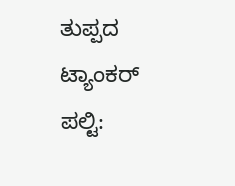ತುಪ್ಪದ ಟ್ಯಾಂಕರ್ ಪಲ್ಟಿ: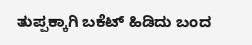ತುಪ್ಪಕ್ಕಾಗಿ ಬಕೆಟ್ ಹಿಡಿದು ಬಂದ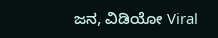ಜನ, ವಿಡಿಯೋ Viral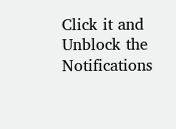Click it and Unblock the Notifications